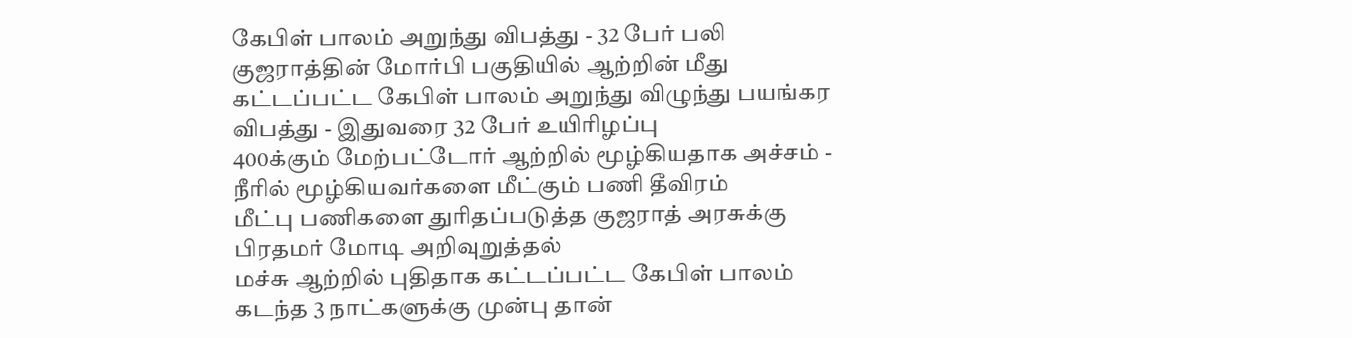கேபிள் பாலம் அறுந்து விபத்து - 32 பேர் பலி
குஜராத்தின் மோர்பி பகுதியில் ஆற்றின் மீது கட்டப்பட்ட கேபிள் பாலம் அறுந்து விழுந்து பயங்கர விபத்து - இதுவரை 32 பேர் உயிரிழப்பு
400க்கும் மேற்பட்டோர் ஆற்றில் மூழ்கியதாக அச்சம் - நீரில் மூழ்கியவர்களை மீட்கும் பணி தீவிரம்
மீட்பு பணிகளை துரிதப்படுத்த குஜராத் அரசுக்கு பிரதமர் மோடி அறிவுறுத்தல்
மச்சு ஆற்றில் புதிதாக கட்டப்பட்ட கேபிள் பாலம் கடந்த 3 நாட்களுக்கு முன்பு தான்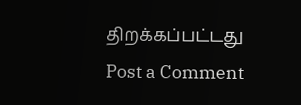திறக்கப்பட்டது
Post a Comment